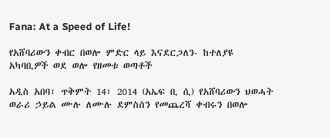Fana: At a Speed of Life!

የአሸባሪውን ቀብር በወሎ ምድር ላይ እናደርጋለን- ከተለያዩ አካባቢዎች ወደ ወሎ የዘመቱ ወጣቶች

አዲስ አበባ፣ ጥቅምት 14፣ 2014 (አኤፍ ቢ ሲ) የአሸባሪውን ህወሓት ወራሪ ኃይል ሙሉ ለሙሉ ደምስሰን የመጨረሻ ቀብሩን በወሎ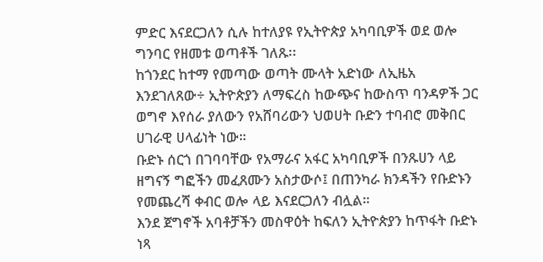ምድር እናደርጋለን ሲሉ ከተለያዩ የኢትዮጵያ አካባቢዎች ወደ ወሎ ግንባር የዘመቱ ወጣቶች ገለጹ፡፡
ከጎንደር ከተማ የመጣው ወጣት ሙላት አድነው ለኢዜአ እንደገለጸው÷ ኢትዮጵያን ለማፍረስ ከውጭና ከውስጥ ባንዳዎች ጋር ወግኖ እየሰራ ያለውን የአሸባሪውን ህወሀት ቡድን ተባብሮ መቅበር ሀገራዊ ሀላፊነት ነው።
ቡድኑ ሰርጎ በገባባቸው የአማራና አፋር አካባቢዎች በንጹሀን ላይ ዘግናኝ ግፎችን መፈጸሙን አስታውሶ፤ በጠንካራ ክንዳችን የቡድኑን የመጨረሻ ቀብር ወሎ ላይ እናደርጋለን ብሏል።
እንደ ጀግኖች አባቶቻችን መስዋዕት ከፍለን ኢትዮጵያን ከጥፋት ቡድኑ ነጻ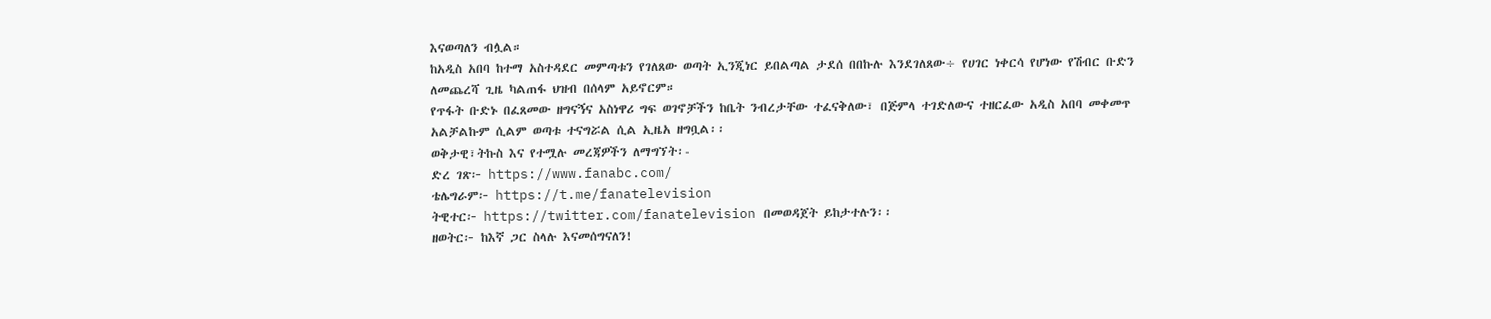እናወጣለን ብሏል።
ከአዲስ አበባ ከተማ አስተዳደር መምጣቱን የገለጸው ወጣት ኢንጂነር ይበልጣል ታደሰ በበኩሉ እንደገለጸው÷ የሀገር ነቀርሳ የሆነው የሽብር ቡድን ለመጨረሻ ጊዜ ካልጠፋ ህዝብ በሰላም አይኖርም።
የጥፋት ቡድኑ በፈጸመው ዘግናኝና አስነዋሪ ግፍ ወገኖቻችን ከቤት ንብረታቸው ተፈናቅለው፣ በጅምላ ተገድለውና ተዘርፈው አዲስ አበባ መቀመጥ አልቻልኩም ሲልም ወጣቱ ተናግሯል ሲል ኢዜአ ዘግቧል፡፡
ወቅታዊ፣ትኩስ እና የተሟሉ መረጃዎችን ለማግኘት፡-
ድረ ገጽ፦ https://www.fanabc.com/
ቴሌግራም፦ https://t.me/fanatelevision
ትዊተር፦ https://twitter.com/fanatelevision በመወዳጀት ይከታተሉን፡፡
ዘወትር፦ ከእኛ ጋር ስላሉ እናመሰግናለን!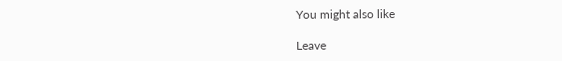You might also like

Leave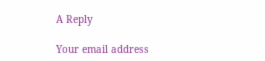A Reply

Your email address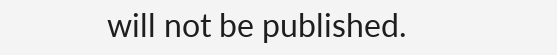will not be published.